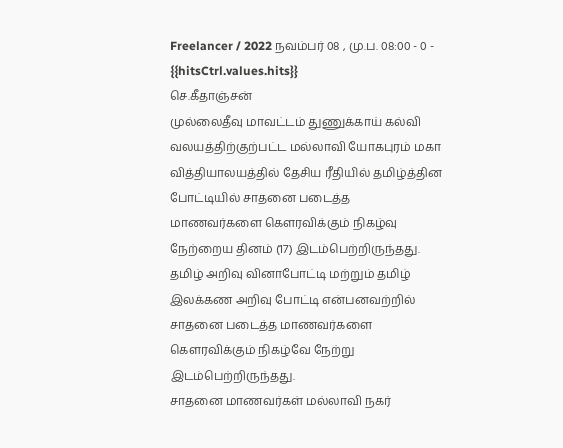Freelancer / 2022 நவம்பர் 08 , மு.ப. 08:00 - 0 - {{hitsCtrl.values.hits}}
செ.கீதாஞ்சன்
முல்லைதீவு மாவட்டம் துணுக்காய் கல்வி வலயத்திற்குற்பட்ட மல்லாவி யோகபுரம் மகா வித்தியாலயத்தில் தேசிய ரீதியில் தமிழ்த்தின போட்டியில் சாதனை படைத்த மாணவர்களை கௌரவிக்கும் நிகழ்வு நேற்றைய தினம் (17) இடம்பெற்றிருந்தது.
தமிழ் அறிவு வினாபோட்டி மற்றும் தமிழ் இலக்கண அறிவு போட்டி என்பனவற்றில் சாதனை படைத்த மாணவர்களை கௌரவிக்கும் நிகழ்வே நேற்று இடம்பெற்றிருந்தது.
சாதனை மாணவர்கள் மல்லாவி நகர்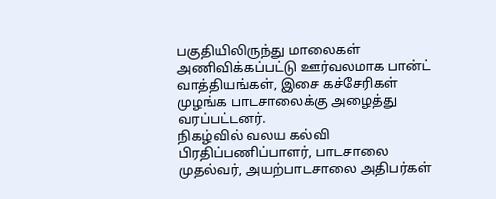பகுதியிலிருந்து மாலைகள் அணிவிக்கப்பட்டு ஊர்வலமாக பான்ட் வாத்தியங்கள், இசை கச்சேரிகள் முழங்க பாடசாலைக்கு அழைத்து வரப்பட்டனர்.
நிகழ்வில் வலய கல்வி பிரதிப்பணிப்பாளர், பாடசாலை முதல்வர், அயற்பாடசாலை அதிபர்கள்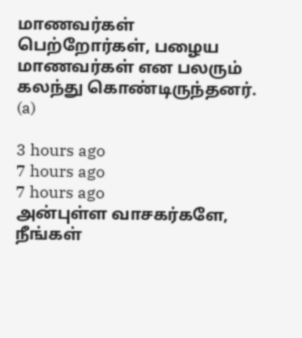மாணவர்கள் பெற்றோர்கள், பழைய மாணவர்கள் என பலரும் கலந்து கொண்டிருந்தனர். (a)

3 hours ago
7 hours ago
7 hours ago
அன்புள்ள வாசகர்களே,
நீங்கள்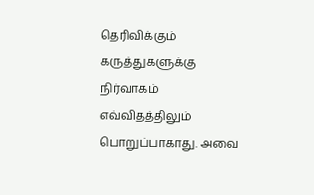தெரிவிக்கும் கருத்துகளுக்கு நிர்வாகம் எவ்விதத்திலும் பொறுப்பாகாது. அவை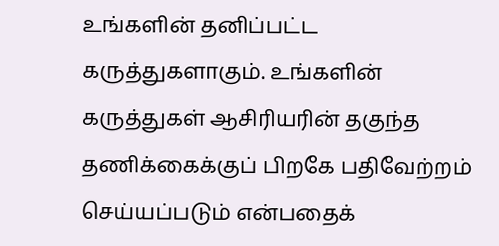உங்களின் தனிப்பட்ட கருத்துகளாகும். உங்களின் கருத்துகள் ஆசிரியரின் தகுந்த தணிக்கைக்குப் பிறகே பதிவேற்றம் செய்யப்படும் என்பதைக்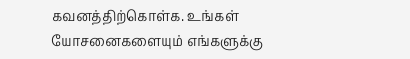கவனத்திற்கொள்க. உங்கள் யோசனைகளையும் எங்களுக்கு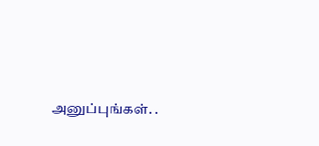அனுப்புங்கள். .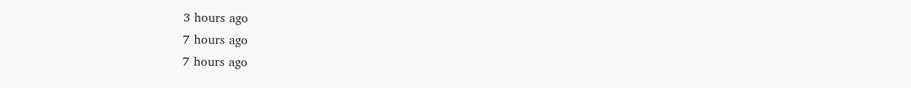3 hours ago
7 hours ago
7 hours ago